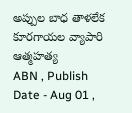అప్పుల బాధ తాళలేక కూరగాయల వ్యాపారి ఆత్మహత్య
ABN , Publish Date - Aug 01 ,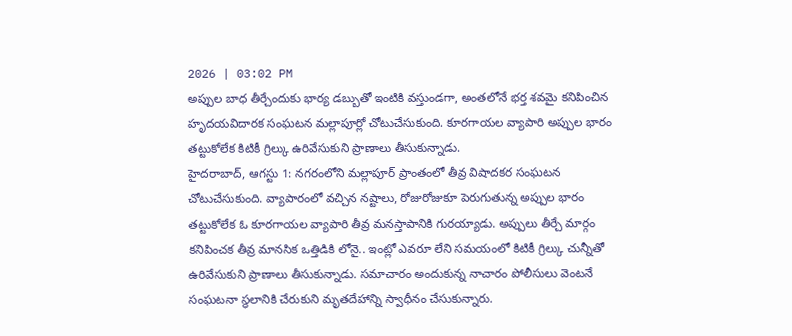2026 | 03:02 PM
అప్పుల బాధ తీర్చేందుకు భార్య డబ్బుతో ఇంటికి వస్తుండగా, అంతలోనే భర్త శవమై కనిపించిన హృదయవిదారక సంఘటన మల్లాపూర్లో చోటుచేసుకుంది. కూరగాయల వ్యాపారి అప్పుల భారం తట్టుకోలేక కిటికీ గ్రిల్కు ఉరివేసుకుని ప్రాణాలు తీసుకున్నాడు.
హైదరాబాద్, ఆగస్టు 1: నగరంలోని మల్లాపూర్ ప్రాంతంలో తీవ్ర విషాదకర సంఘటన చోటుచేసుకుంది. వ్యాపారంలో వచ్చిన నష్టాలు, రోజురోజుకూ పెరుగుతున్న అప్పుల భారం తట్టుకోలేక ఓ కూరగాయల వ్యాపారి తీవ్ర మనస్తాపానికి గురయ్యాడు. అప్పులు తీర్చే మార్గం కనిపించక తీవ్ర మానసిక ఒత్తిడికి లోనై.. ఇంట్లో ఎవరూ లేని సమయంలో కిటికీ గ్రిల్కు చున్నీతో ఉరివేసుకుని ప్రాణాలు తీసుకున్నాడు. సమాచారం అందుకున్న నాచారం పోలీసులు వెంటనే సంఘటనా స్థలానికి చేరుకుని మృతదేహాన్ని స్వాధీనం చేసుకున్నారు.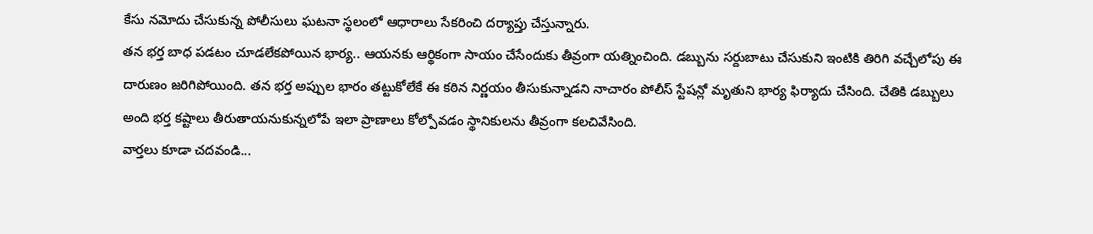కేసు నమోదు చేసుకున్న పోలీసులు ఘటనా స్థలంలో ఆధారాలు సేకరించి దర్యాప్తు చేస్తున్నారు.
తన భర్త బాధ పడటం చూడలేకపోయిన భార్య.. ఆయనకు ఆర్థికంగా సాయం చేసేందుకు తీవ్రంగా యత్నించింది. డబ్బును సర్దుబాటు చేసుకుని ఇంటికి తిరిగి వచ్చేలోపు ఈ దారుణం జరిగిపోయింది. తన భర్త అప్పుల భారం తట్టుకోలేకే ఈ కఠిన నిర్ణయం తీసుకున్నాడని నాచారం పోలీస్ స్టేషన్లో మృతుని భార్య ఫిర్యాదు చేసింది. చేతికి డబ్బులు అంది భర్త కష్టాలు తీరుతాయనుకున్నలోపే ఇలా ప్రాణాలు కోల్పోవడం స్థానికులను తీవ్రంగా కలచివేసింది.
వార్తలు కూడా చదవండి...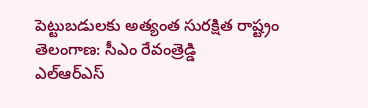పెట్టుబడులకు అత్యంత సురక్షిత రాష్ట్రం తెలంగాణ: సీఎం రేవంత్రెడ్డి
ఎల్ఆర్ఎస్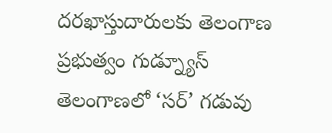దరఖాస్తుదారులకు తెలంగాణ ప్రభుత్వం గుడ్న్యూస్
తెలంగాణలో ‘సర్’ గడువు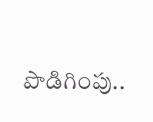పొడిగింపు..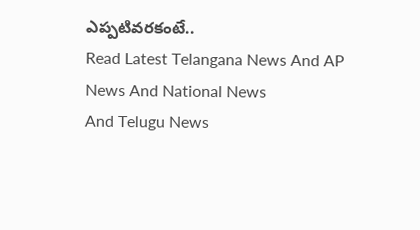ఎప్పటివరకంటే..
Read Latest Telangana News And AP News And National News
And Telugu News